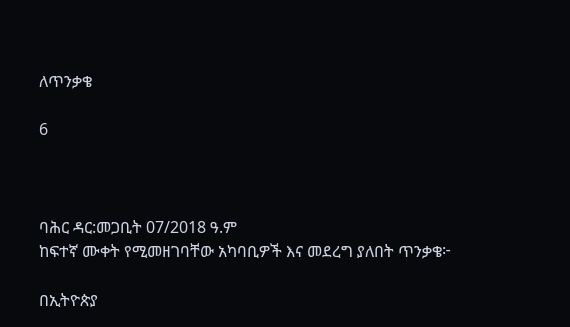ለጥንቃቄ

6



ባሕር ዳር:መጋቢት 07/2018 ዓ.ም
ከፍተኛ ሙቀት የሚመዘገባቸው አካባቢዎች እና መደረግ ያለበት ጥንቃቄ፦

በኢትዮጵያ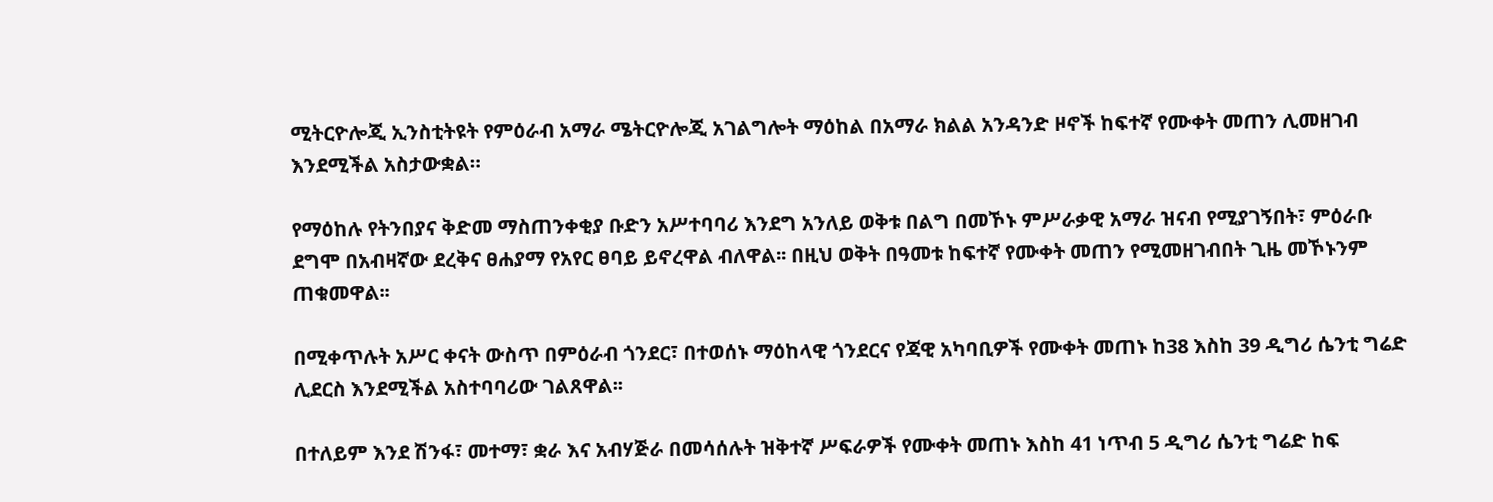ሚትርዮሎጂ ኢንስቲትዩት የምዕራብ አማራ ሜትርዮሎጂ አገልግሎት ማዕከል በአማራ ክልል አንዳንድ ዞኖች ከፍተኛ የሙቀት መጠን ሊመዘገብ እንደሚችል አስታውቋል።

የማዕከሉ የትንበያና ቅድመ ማስጠንቀቂያ ቡድን አሥተባባሪ እንደግ አንለይ ወቅቱ በልግ በመኾኑ ምሥራቃዊ አማራ ዝናብ የሚያገኝበት፣ ምዕራቡ ደግሞ በአብዛኛው ደረቅና ፀሐያማ የአየር ፀባይ ይኖረዋል ብለዋል፡፡ በዚህ ወቅት በዓመቱ ከፍተኛ የሙቀት መጠን የሚመዘገብበት ጊዜ መኾኑንም ጠቁመዋል፡፡

በሚቀጥሉት አሥር ቀናት ውስጥ በምዕራብ ጎንደር፣ በተወሰኑ ማዕከላዊ ጎንደርና የጃዊ አካባቢዎች የሙቀት መጠኑ ከ38 እስከ 39 ዲግሪ ሴንቲ ግሬድ ሊደርስ እንደሚችል አስተባባሪው ገልጸዋል፡፡

በተለይም እንደ ሽንፋ፣ መተማ፣ ቋራ እና አብሃጅራ በመሳሰሉት ዝቅተኛ ሥፍራዎች የሙቀት መጠኑ እስከ 41 ነጥብ 5 ዲግሪ ሴንቲ ግሬድ ከፍ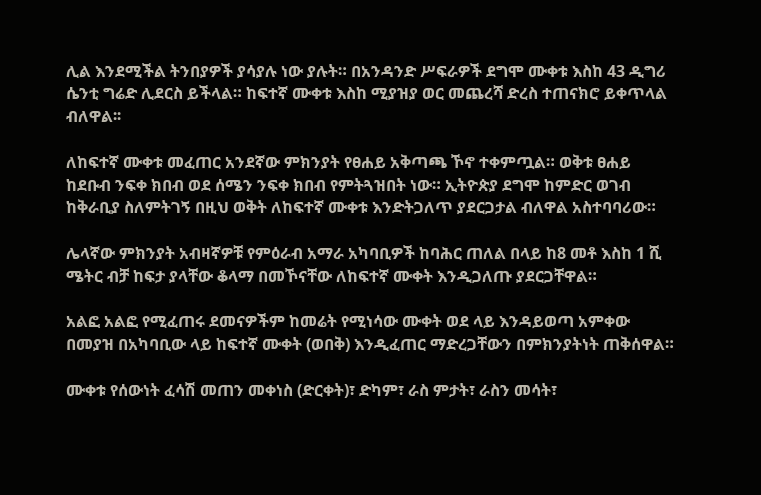ሊል እንደሚችል ትንበያዎች ያሳያሉ ነው ያሉት። በአንዳንድ ሥፍራዎች ደግሞ ሙቀቱ እስከ 43 ዲግሪ ሴንቲ ግሬድ ሊደርስ ይችላል። ከፍተኛ ሙቀቱ እስከ ሚያዝያ ወር መጨረሻ ድረስ ተጠናክሮ ይቀጥላል ብለዋል፡፡

ለከፍተኛ ሙቀቱ መፈጠር አንደኛው ምክንያት የፀሐይ አቅጣጫ ኾኖ ተቀምጧል። ወቅቱ ፀሐይ ከደቡብ ንፍቀ ክበብ ወደ ሰሜን ንፍቀ ክበብ የምትጓዝበት ነው። ኢትዮጵያ ደግሞ ከምድር ወገብ ከቅራቢያ ስለምትገኝ በዚህ ወቅት ለከፍተኛ ሙቀቱ እንድትጋለጥ ያደርጋታል ብለዋል አስተባባሪው።

ሌላኛው ምክንያት አብዛኛዎቹ የምዕራብ አማራ አካባቢዎች ከባሕር ጠለል በላይ ከ8 መቶ እስከ 1 ሺ ሜትር ብቻ ከፍታ ያላቸው ቆላማ በመኾናቸው ለከፍተኛ ሙቀት እንዲጋለጡ ያደርጋቸዋል።

አልፎ አልፎ የሚፈጠሩ ደመናዎችም ከመሬት የሚነሳው ሙቀት ወደ ላይ እንዳይወጣ አምቀው በመያዝ በአካባቢው ላይ ከፍተኛ ሙቀት (ወበቅ) እንዲፈጠር ማድረጋቸውን በምክንያትነት ጠቅሰዋል።

ሙቀቱ የሰውነት ፈሳሽ መጠን መቀነስ (ድርቀት)፣ ድካም፣ ራስ ምታት፣ ራስን መሳት፣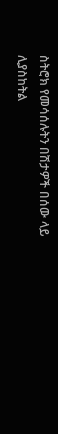ስትሮክ የመሳሰሉትን በሽታዎች በሰው ላይ ሊያስከትል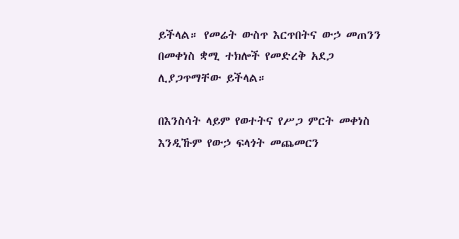ይችላል። የመሬት ውስጥ እርጥበትና ውኃ መጠንን በመቀነስ ቋሚ ተክሎች የመድረቅ አደጋ ሊያጋጥማቸው ይችላል።

በእንስሳት ላይም የወተትና የሥጋ ምርት መቀነስ እንዲኹም የውኃ ፍላጎት መጨመርን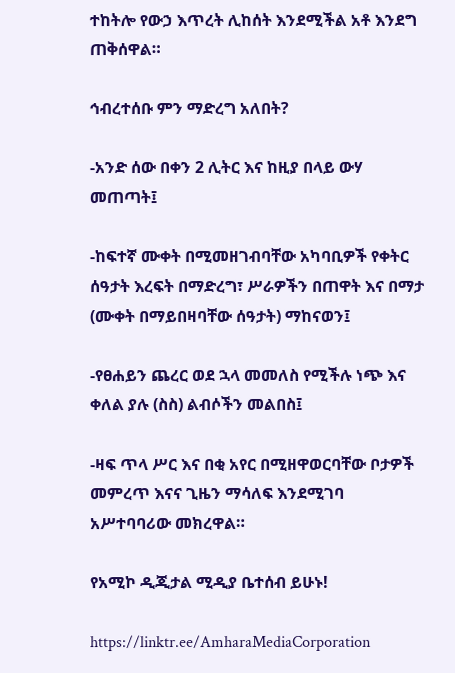ተከትሎ የውኃ እጥረት ሊከሰት እንደሚችል አቶ እንደግ ጠቅሰዋል።

ኅብረተሰቡ ምን ማድረግ አለበት?

-አንድ ሰው በቀን 2 ሊትር እና ከዚያ በላይ ውሃ መጠጣት፤

-ከፍተኛ ሙቀት በሚመዘገብባቸው አካባቢዎች የቀትር ሰዓታት እረፍት በማድረግ፣ ሥራዎችን በጠዋት እና በማታ (ሙቀት በማይበዛባቸው ሰዓታት) ማከናወን፤

-የፀሐይን ጨረር ወደ ኋላ መመለስ የሚችሉ ነጭ እና ቀለል ያሉ (ስስ) ልብሶችን መልበስ፤

-ዛፍ ጥላ ሥር እና በቂ አየር በሚዘዋወርባቸው ቦታዎች መምረጥ እናና ጊዜን ማሳለፍ እንደሚገባ አሥተባባሪው መክረዋል።

የአሚኮ ዲጂታል ሚዲያ ቤተሰብ ይሁኑ!

https://linktr.ee/AmharaMediaCorporation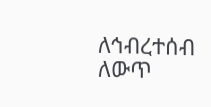ለኅብረተሰብ ለውጥ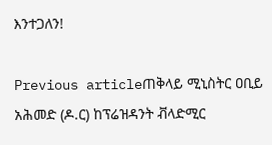እንተጋለን!

Previous articleጠቅላይ ሚኒስትር ዐቢይ አሕመድ (ዶ.ር) ከፕሬዝዳንት ቭላድሚር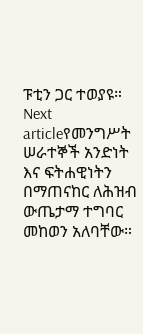ፑቲን ጋር ተወያዩ።
Next articleየመንግሥት ሠራተኞች አንድነት እና ፍትሐዊነትን በማጠናከር ለሕዝብ ውጤታማ ተግባር መከወን አለባቸው።